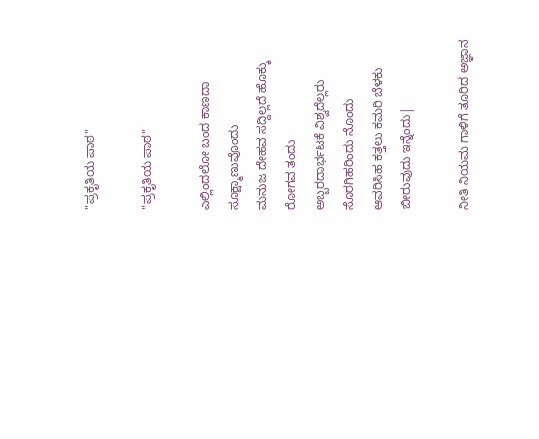"ಪ್ರಕೃತಿಯ ಪಾಠ"

"ಪ್ರಕೃತಿಯ ಪಾಠ"

ಎಲ್ಲಿಂದಲೋ ಬಂದ ಕಾಣದಾ ಸೂಕ್ಷ್ಮಾಣುವೊಂದು
ಮನುಜ ದೇಹವ ಸದ್ದಿಲ್ಲದೆ ಹೊಕ್ಕು ರೋಗವ ತಂದು
ಅಬ್ಬರದಾರ್ಭಟಕೆ ವಿಶ್ವದೆಲ್ಲರು ಸೊರಗಿಹರಿಂದು ನೊಂದು
ಆವರಿಸಿಹ ಕತ್ತಲು ಕಮರಿ ಬೆಳಕು ಬೀರುವುದು ಇನ್ನೆಂದು|

ನೀತಿ ನಿಯಮ ಗಾಳಿಗೆ ತೂರಿದ ಅಜ್ಞಾನ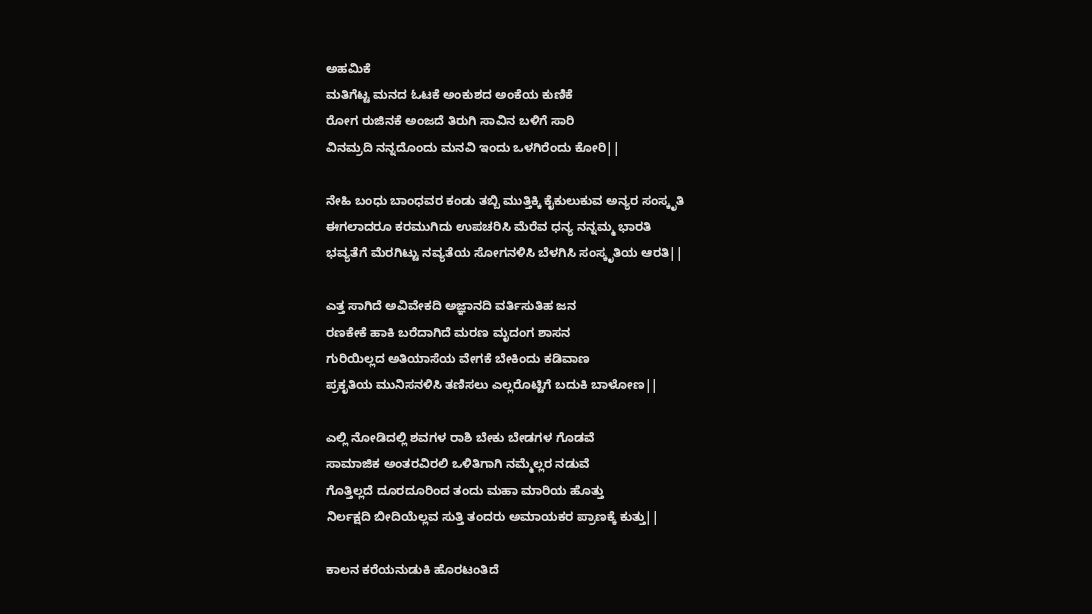ಅಹಮಿಕೆ
ಮತಿಗೆಟ್ಟ ಮನದ ಓಟಕೆ ಅಂಕುಶದ ಅಂಕೆಯ ಕುಣಿಕೆ
ರೋಗ ರುಜಿನಕೆ ಅಂಜದೆ ತಿರುಗಿ ಸಾವಿನ ಬಳಿಗೆ ಸಾರಿ
ವಿನಮ್ರದಿ ನನ್ನದೊಂದು ಮನವಿ ಇಂದು ಒಳಗಿರೆಂದು ಕೋರಿ||

ನೇಹಿ ಬಂಧು ಬಾಂಧವರ ಕಂಡು ತಬ್ಬಿ ಮುತ್ತಿಕ್ಕಿ ಕೈಕುಲುಕುವ ಅನ್ಯರ ಸಂಸ್ಕೃತಿ
ಈಗಲಾದರೂ ಕರಮುಗಿದು ಉಪಚರಿಸಿ ಮೆರೆವ ಧನ್ಯ ನನ್ನಮ್ಮ ಭಾರತಿ
ಭವ್ಯತೆಗೆ ಮೆರಗಿಟ್ಟು ನವ್ಯತೆಯ ಸೋಗನಳಿಸಿ ಬೆಳಗಿಸಿ ಸಂಸ್ಕೃತಿಯ ಆರತಿ||

ಎತ್ತ ಸಾಗಿದೆ ಅವಿವೇಕದಿ ಅಜ್ಞಾನದಿ ವರ್ತಿಸುತಿಹ ಜನ
ರಣಕೇಕೆ ಹಾಕಿ ಬರೆದಾಗಿದೆ ಮರಣ ಮೃದಂಗ ಶಾಸನ
ಗುರಿಯಿಲ್ಲದ ಅತಿಯಾಸೆಯ ವೇಗಕೆ ಬೇಕಿಂದು ಕಡಿವಾಣ
ಪ್ರಕೃತಿಯ ಮುನಿಸನಳಿಸಿ ತಣಿಸಲು ಎಲ್ಲರೊಟ್ಟಿಗೆ ಬದುಕಿ ಬಾಳೋಣ||

ಎಲ್ಲಿ ನೋಡಿದಲ್ಲಿ ಶವಗಳ ರಾಶಿ ಬೇಕು ಬೇಡಗಳ ಗೊಡವೆ
ಸಾಮಾಜಿಕ ಅಂತರವಿರಲಿ ಒಳಿತಿಗಾಗಿ ನಮ್ಮೆಲ್ಲರ ನಡುವೆ
ಗೊತ್ತಿಲ್ಲದೆ ದೂರದೂರಿಂದ ತಂದು ಮಹಾ ಮಾರಿಯ ಹೊತ್ತು
ನಿರ್ಲಕ್ಷದಿ ಬೀದಿಯೆಲ್ಲವ ಸುತ್ತಿ ತಂದರು ಅಮಾಯಕರ ಪ್ರಾಣಕ್ಕೆ ಕುತ್ತು||

ಕಾಲನ ಕರೆಯನುಡುಕಿ ಹೊರಟಂತಿದೆ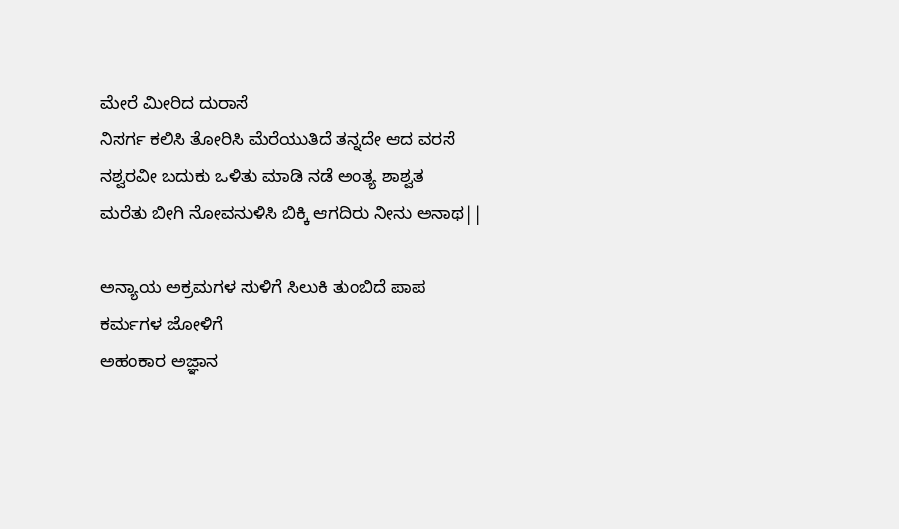ಮೇರೆ ಮೀರಿದ ದುರಾಸೆ
ನಿಸರ್ಗ ಕಲಿಸಿ ತೋರಿಸಿ ಮೆರೆಯುತಿದೆ ತನ್ನದೇ ಆದ ವರಸೆ
ನಶ್ವರವೀ ಬದುಕು ಒಳಿತು ಮಾಡಿ ನಡೆ ಅಂತ್ಯ ಶಾಶ್ವತ
ಮರೆತು ಬೀಗಿ ನೋವನುಳಿಸಿ ಬಿಕ್ಕಿ ಆಗದಿರು ನೀನು ಅನಾಥ||

ಅನ್ಯಾಯ ಅಕ್ರಮಗಳ ಸುಳಿಗೆ ಸಿಲುಕಿ ತುಂಬಿದೆ ಪಾಪ ಕರ್ಮಗಳ ಜೋಳಿಗೆ
ಅಹಂಕಾರ ಅಜ್ಞಾನ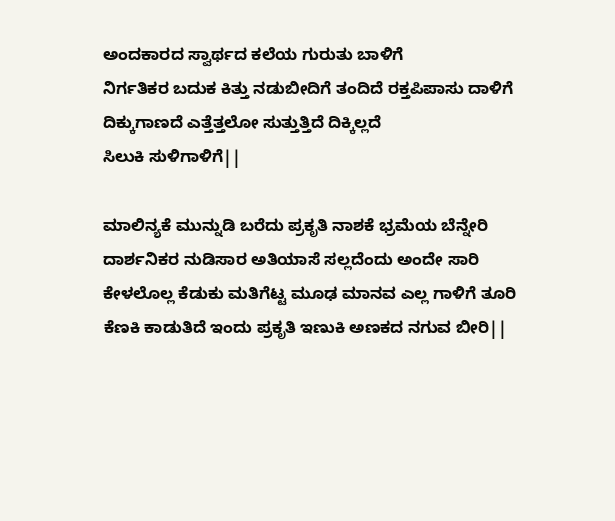ಅಂದಕಾರದ ಸ್ವಾರ್ಥದ ಕಲೆಯ ಗುರುತು ಬಾಳಿಗೆ
ನಿರ್ಗತಿಕರ ಬದುಕ ಕಿತ್ತು ನಡುಬೀದಿಗೆ ತಂದಿದೆ ರಕ್ತಪಿಪಾಸು ದಾಳಿಗೆ
ದಿಕ್ಕುಗಾಣದೆ ಎತ್ತೆತ್ತಲೋ ಸುತ್ತುತ್ತಿದೆ ದಿಕ್ಕಿಲ್ಲದೆ
ಸಿಲುಕಿ ಸುಳಿಗಾಳಿಗೆ||

ಮಾಲಿನ್ಯಕೆ ಮುನ್ನುಡಿ ಬರೆದು ಪ್ರಕೃತಿ ನಾಶಕೆ ಭ್ರಮೆಯ ಬೆನ್ನೇರಿ
ದಾರ್ಶನಿಕರ ನುಡಿಸಾರ ಅತಿಯಾಸೆ ಸಲ್ಲದೆಂದು ಅಂದೇ ಸಾರಿ
ಕೇಳಲೊಲ್ಲ ಕೆಡುಕು ಮತಿಗೆಟ್ಟ ಮೂಢ ಮಾನವ ಎಲ್ಲ ಗಾಳಿಗೆ ತೂರಿ
ಕೆಣಕಿ ಕಾಡುತಿದೆ ಇಂದು ಪ್ರಕೃತಿ ಇಣುಕಿ ಅಣಕದ ನಗುವ ಬೀರಿ||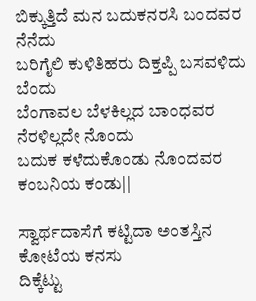ಬಿಕ್ಕುತ್ತಿದೆ ಮನ ಬದುಕನರಸಿ ಬಂದವರ ನೆನೆದು
ಬರಿಗೈಲಿ ಕುಳಿತಿಹರು ದಿಕ್ತಪ್ಪಿ ಬಸವಳಿದು ಬೆಂದು
ಬೆಂಗಾವಲ ಬೆಳಕಿಲ್ಲದ ಬಾಂಧವರ ನೆರಳಿಲ್ಲದೇ ನೊಂದು
ಬದುಕ ಕಳೆದುಕೊಂಡು ನೊಂದವರ ಕಂಬನಿಯ ಕಂಡು||

ಸ್ವಾರ್ಥದಾಸೆಗೆ ಕಟ್ಟಿದಾ ಅಂತಸ್ತಿನ ಕೋಟೆಯ ಕನಸು
ದಿಕ್ಕೆಟ್ಟು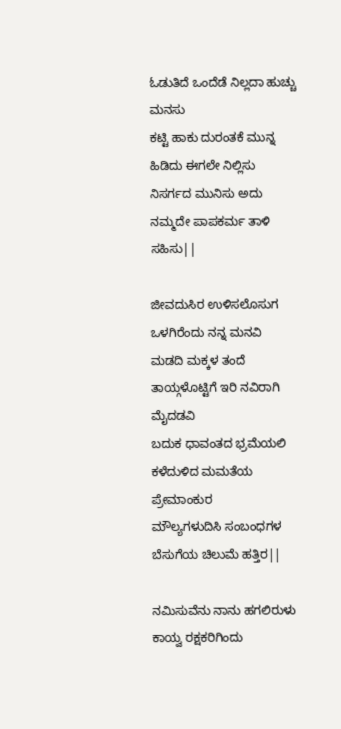ಓಡುತಿದೆ ಒಂದೆಡೆ ನಿಲ್ಲದಾ ಹುಚ್ಚು ಮನಸು
ಕಟ್ಟಿ ಹಾಕು ದುರಂತಕೆ ಮುನ್ನ ಹಿಡಿದು ಈಗಲೇ ನಿಲ್ಲಿಸು
ನಿಸರ್ಗದ ಮುನಿಸು ಅದು ನಮ್ಮದೇ ಪಾಪಕರ್ಮ ತಾಳಿ ಸಹಿಸು||

ಜೀವದುಸಿರ ಉಳಿಸಲೊಸುಗ ಒಳಗಿರೆಂದು ನನ್ನ ಮನವಿ
ಮಡದಿ ಮಕ್ಕಳ ತಂದೆ ತಾಯ್ಗಳೊಟ್ಟಿಗೆ ಇರಿ ನವಿರಾಗಿ ಮೈದಡವಿ
ಬದುಕ ಧಾವಂತದ ಭ್ರಮೆಯಲಿ ಕಳೆದುಳಿದ ಮಮತೆಯ ಪ್ರೇಮಾಂಕುರ
ಮೌಲ್ಯಗಳುದಿಸಿ ಸಂಬಂಧಗಳ ಬೆಸುಗೆಯ ಚಿಲುಮೆ ಹತ್ತಿರ||

ನಮಿಸುವೆನು ನಾನು ಹಗಲಿರುಳು ಕಾಯ್ವ ರಕ್ಷಕರಿಗಿಂದು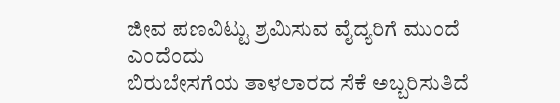ಜೀವ ಪಣವಿಟ್ಟು ಶ್ರಮಿಸುವ ವೈದ್ಯರಿಗೆ ಮುಂದೆ ಎಂದೆಂದು
ಬಿರುಬೇಸಗೆಯ ತಾಳಲಾರದ ಸೆಕೆ ಅಬ್ಬರಿಸುತಿದೆ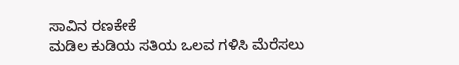ಸಾವಿನ ರಣಕೇಕೆ
ಮಡಿಲ ಕುಡಿಯ ಸತಿಯ ಒಲವ ಗಳಿಸಿ ಮೆರೆಸಲು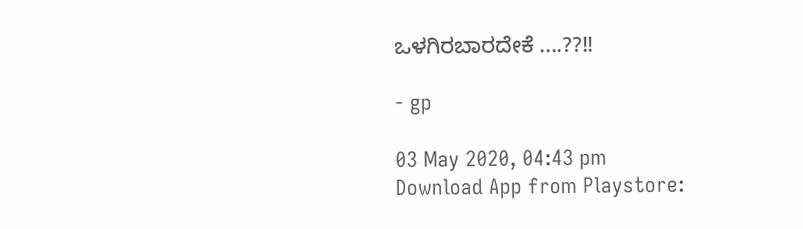ಒಳಗಿರಬಾರದೇಕೆ ....??!!

- gp

03 May 2020, 04:43 pm
Download App from Playstore: